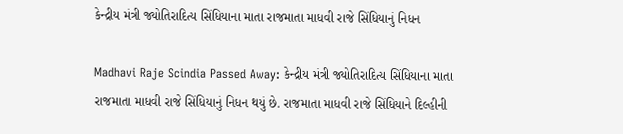કેન્દ્રીય મંત્રી જ્યોતિરાદિત્ય સિંધિયાના માતા રાજમાતા માધવી રાજે સિંધિયાનું નિધન

Madhavi Raje Scindia Passed Away: કેન્દ્રીય મંત્રી જ્યોતિરાદિત્ય સિંધિયાના માતા રાજમાતા માધવી રાજે સિંધિયાનું નિધન થયું છે. રાજમાતા માધવી રાજે સિંધિયાને દિલ્હીની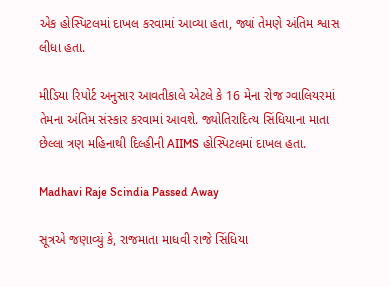એક હોસ્પિટલમાં દાખલ કરવામાં આવ્યા હતા, જ્યાં તેમણે અંતિમ શ્વાસ લીધા હતા.

મીડિયા રિપોર્ટ અનુસાર આવતીકાલે એટલે કે 16 મેના રોજ ગ્વાલિયરમાં તેમના અંતિમ સંસ્કાર કરવામાં આવશે. જ્યોતિરાદિત્ય સિંધિયાના માતા છેલ્લા ત્રણ મહિનાથી દિલ્હીની AIIMS હોસ્પિટલમાં દાખલ હતા.

Madhavi Raje Scindia Passed Away

સૂત્રએ જણાવ્યું કે, રાજમાતા માધવી રાજે સિંધિયા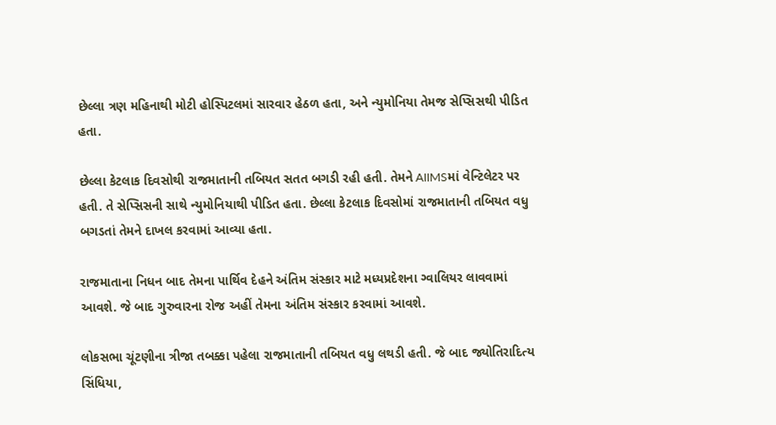છેલ્લા ત્રણ મહિનાથી મોટી હોસ્પિટલમાં સારવાર હેઠળ હતા, અને ન્યુમોનિયા તેમજ સેપ્સિસથી પીડિત હતા.

છેલ્લા કેટલાક દિવસોથી રાજમાતાની તબિયત સતત બગડી રહી હતી. તેમને AIIMSમાં વેન્ટિલેટર પર હતી. તે સેપ્સિસની સાથે ન્યુમોનિયાથી પીડિત હતા. છેલ્લા કેટલાક દિવસોમાં રાજમાતાની તબિયત વધુ બગડતાં તેમને દાખલ કરવામાં આવ્યા હતા.

રાજમાતાના નિધન બાદ તેમના પાર્થિવ દેહને અંતિમ સંસ્કાર માટે મધ્યપ્રદેશના ગ્વાલિયર લાવવામાં આવશે. જે બાદ ગુરુવારના રોજ અહીં તેમના અંતિમ સંસ્કાર કરવામાં આવશે.

લોકસભા ચૂંટણીના ત્રીજા તબક્કા પહેલા રાજમાતાની તબિયત વધુ લથડી હતી. જે બાદ જ્યોતિરાદિત્ય સિંધિયા,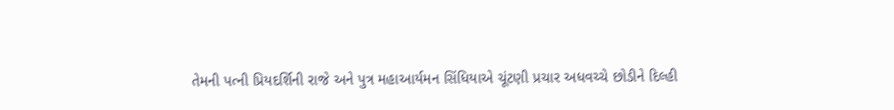તેમની પત્ની પ્રિયદર્શિની રાજે અને પુત્ર મહાઆર્યમન સિંધિયાએ ચૂંટણી પ્રચાર અધવચ્ચે છોડીને દિલ્હી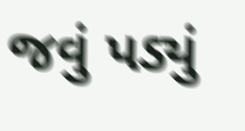જવું પડ્યું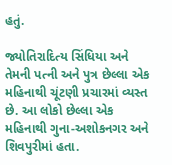હતું.

જ્યોતિરાદિત્ય સિંધિયા અને તેમની પત્ની અને પુત્ર છેલ્લા એક મહિનાથી ચૂંટણી પ્રચારમાં વ્યસ્ત છે. આ લોકો છેલ્લા એક મહિનાથી ગુના-અશોકનગર અને શિવપુરીમાં હતા.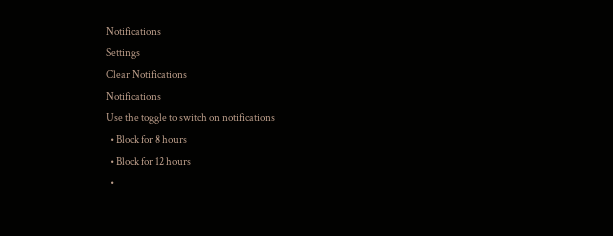Notifications
Settings
Clear Notifications
Notifications
Use the toggle to switch on notifications
  • Block for 8 hours
  • Block for 12 hours
  •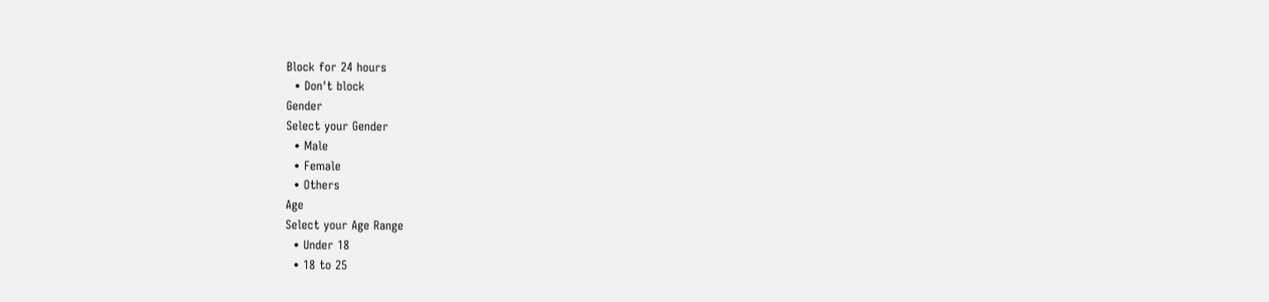Block for 24 hours
  • Don't block
Gender
Select your Gender
  • Male
  • Female
  • Others
Age
Select your Age Range
  • Under 18
  • 18 to 25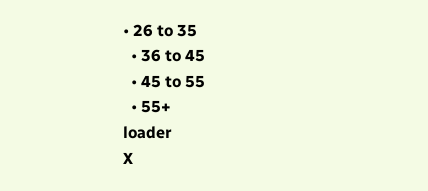• 26 to 35
  • 36 to 45
  • 45 to 55
  • 55+
loader
X